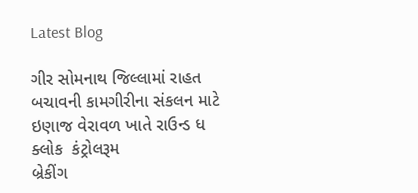Latest Blog

ગીર સોમનાથ જિલ્લામાં રાહત બચાવની કામગીરીના સંકલન માટે ઇણાજ વેરાવળ ખાતે રાઉન્ડ ધ ક્લોક  કંટ્રોલરૂમ
બ્રેકીંગ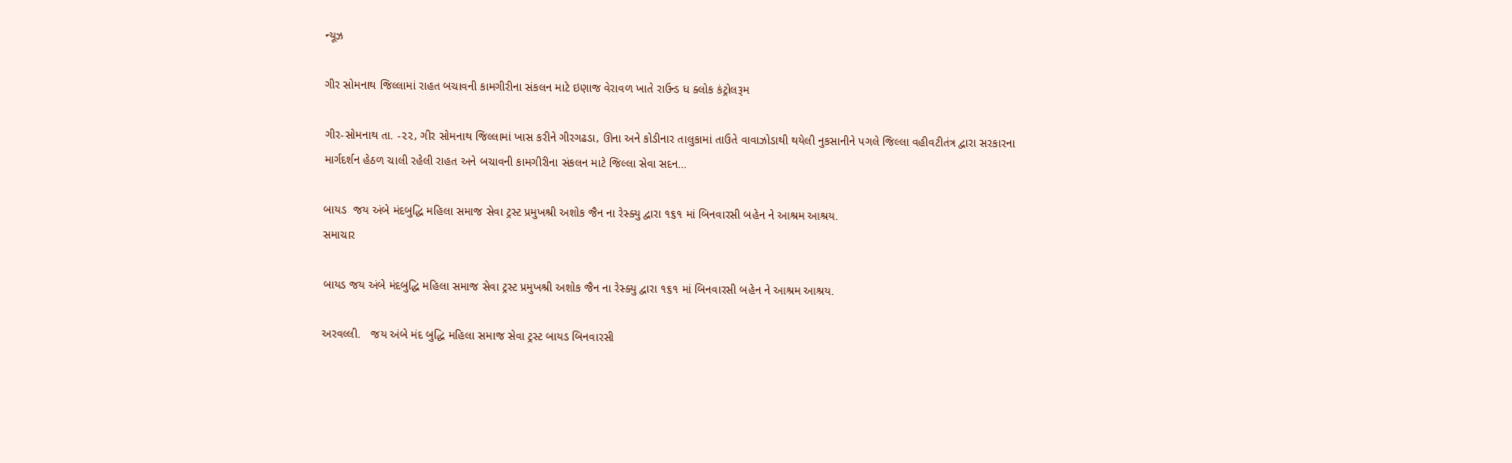ન્યૂઝ

ગીર સોમનાથ જિલ્લામાં રાહત બચાવની કામગીરીના સંકલન માટે ઇણાજ વેરાવળ ખાતે રાઉન્ડ ધ ક્લોક કંટ્રોલરૂમ

ગીર-સોમનાથ તા. -૨૨, ગીર સોમનાથ જિલ્લામાં ખાસ કરીને ગીરગઢડા, ઊના અને કોડીનાર તાલુકામાં તાઉતે વાવાઝોડાથી થયેલી નુકસાનીને પગલે જિલ્લા વહીવટીતંત્ર દ્વારા સરકારના માર્ગદર્શન હેઠળ ચાલી રહેલી રાહત અને બચાવની કામગીરીના સંકલન માટે જિલ્લા સેવા સદન…

બાયડ  જય અંબે મંદબુદ્ધિ મહિલા સમાજ સેવા ટ્રસ્ટ પ્રમુખશ્રી અશોક જૈન ના રેસ્ક્યુ દ્વારા ૧૬૧ માં બિનવારસી બહેન ને આશ્રમ આશ્રય.
સમાચાર

બાયડ જય અંબે મંદબુદ્ધિ મહિલા સમાજ સેવા ટ્રસ્ટ પ્રમુખશ્રી અશોક જૈન ના રેસ્ક્યુ દ્વારા ૧૬૧ માં બિનવારસી બહેન ને આશ્રમ આશ્રય.

અરવલ્લી.   જય અંબે મંદ બુદ્ધિ મહિલા સમાજ સેવા ટ્રસ્ટ બાયડ બિનવારસી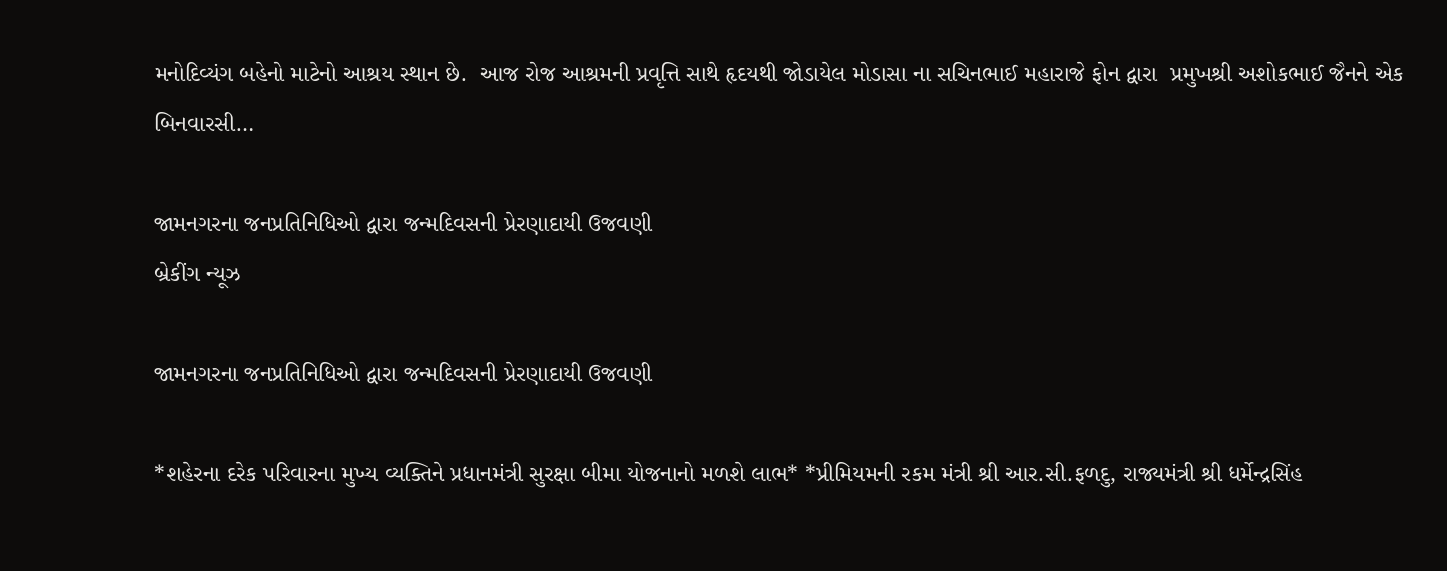મનોદિવ્યંગ બહેનો માટેનો આશ્રય સ્થાન છે.  આજ રોજ આશ્રમની પ્રવૃત્તિ સાથે હૃદયથી જોડાયેલ મોડાસા ના સચિનભાઈ મહારાજે ફોન દ્વારા  પ્રમુખશ્રી અશોકભાઈ જૈનને એક બિનવારસી…

જામનગરના જનપ્રતિનિધિઓ દ્વારા જન્મદિવસની પ્રેરણાદાયી ઉજવણી
બ્રેકીંગ ન્યૂઝ

જામનગરના જનપ્રતિનિધિઓ દ્વારા જન્મદિવસની પ્રેરણાદાયી ઉજવણી

*શહેરના દરેક પરિવારના મુખ્ય વ્યક્તિને પ્રધાનમંત્રી સુરક્ષા બીમા યોજનાનો મળશે લાભ* *પ્રીમિયમની રકમ મંત્રી શ્રી આર.સી.ફળદુ, રાજ્યમંત્રી શ્રી ધર્મેન્દ્રસિંહ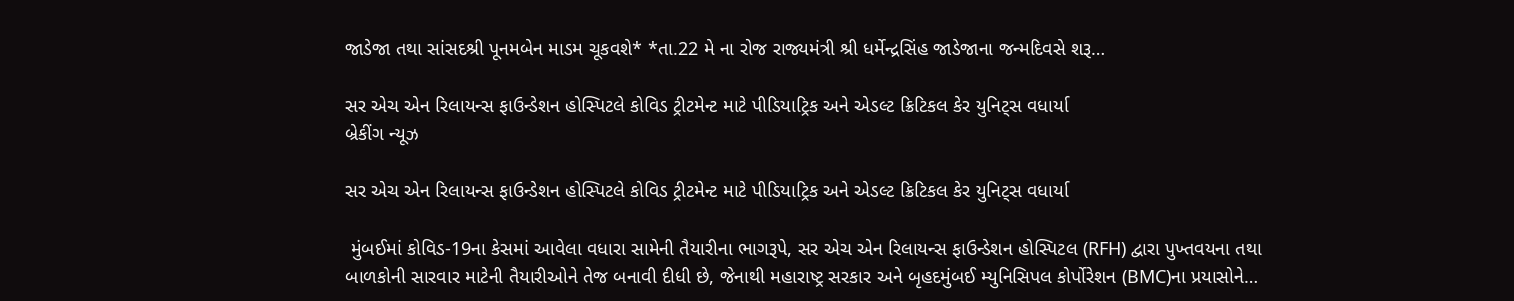જાડેજા તથા સાંસદશ્રી પૂનમબેન માડમ ચૂકવશે* *તા.22 મે ના રોજ રાજ્યમંત્રી શ્રી ધર્મેન્દ્રસિંહ જાડેજાના જન્મદિવસે શરૂ…

સર એચ એન રિલાયન્સ ફાઉન્ડેશન હોસ્પિટલે કોવિડ ટ્રીટમેન્ટ માટે પીડિયાટ્રિક અને એડલ્ટ ક્રિટિકલ કેર યુનિટ્સ વધાર્યા
બ્રેકીંગ ન્યૂઝ

સર એચ એન રિલાયન્સ ફાઉન્ડેશન હોસ્પિટલે કોવિડ ટ્રીટમેન્ટ માટે પીડિયાટ્રિક અને એડલ્ટ ક્રિટિકલ કેર યુનિટ્સ વધાર્યા

 મુંબઈમાં કોવિડ-19ના કેસમાં આવેલા વધારા સામેની તૈયારીના ભાગરૂપે, સર એચ એન રિલાયન્સ ફાઉન્ડેશન હોસ્પિટલ (RFH) દ્વારા પુખ્તવયના તથા બાળકોની સારવાર માટેની તૈયારીઓને તેજ બનાવી દીધી છે, જેનાથી મહારાષ્ટ્ર સરકાર અને બૃહદમુંબઈ મ્યુનિસિપલ કોર્પોરેશન (BMC)ના પ્રયાસોને…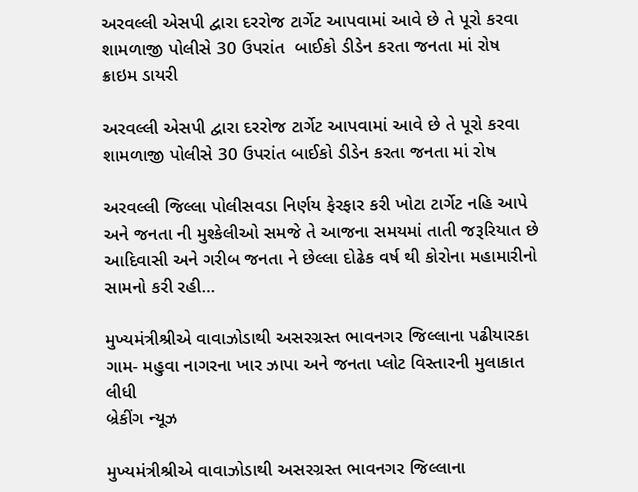અરવલ્લી એસપી દ્વારા દરરોજ ટાર્ગેટ આપવામાં આવે છે તે પૂરો કરવા શામળાજી પોલીસે 30 ઉપરાંત  બાઈકો ડીડેન કરતા જનતા માં રોષ
ક્રાઇમ ડાયરી

અરવલ્લી એસપી દ્વારા દરરોજ ટાર્ગેટ આપવામાં આવે છે તે પૂરો કરવા શામળાજી પોલીસે 30 ઉપરાંત બાઈકો ડીડેન કરતા જનતા માં રોષ

અરવલ્લી જિલ્લા પોલીસવડા નિર્ણય ફેરફાર કરી ખોટા ટાર્ગેટ નહિ આપે અને જનતા ની મુશ્કેલીઓ સમજે તે આજના સમયમાં તાતી જરૂરિયાત છે આદિવાસી અને ગરીબ જનતા ને છેલ્લા દોઢેક વર્ષ થી કોરોના મહામારીનો સામનો કરી રહી…

મુખ્યમંત્રીશ્રીએ વાવાઝોડાથી અસરગ્રસ્ત ભાવનગર જિલ્લાના પઢીયારકા ગામ- મહુવા નાગરના ખાર ઝાપા અને જનતા પ્લોટ વિસ્તારની મુલાકાત લીધી
બ્રેકીંગ ન્યૂઝ

મુખ્યમંત્રીશ્રીએ વાવાઝોડાથી અસરગ્રસ્ત ભાવનગર જિલ્લાના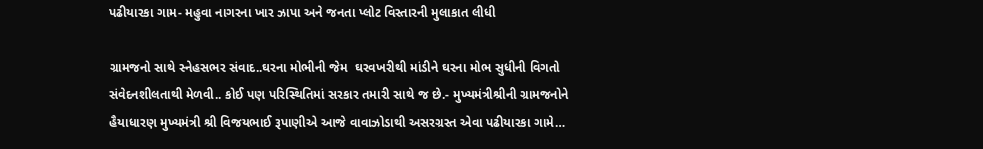પઢીયારકા ગામ- મહુવા નાગરના ખાર ઝાપા અને જનતા પ્લોટ વિસ્તારની મુલાકાત લીધી

ગ્રામજનો સાથે સ્નેહસભર સંવાદ..ઘરના મોભીની જેમ  ઘરવખરીથી માંડીને ઘરના મોભ સુધીની વિગતો સંવેદનશીલતાથી મેળવી.. કોઈ પણ પરિસ્થિતિમાં સરકાર તમારી સાથે જ છે.- મુખ્યમંત્રીશ્રીની ગ્રામજનોને હૈયાધારણ મુખ્યમંત્રી શ્રી વિજયભાઈ રૂપાણીએ આજે વાવાઝોડાથી અસરગ્રસ્ત એવા પઢીયારકા ગામે…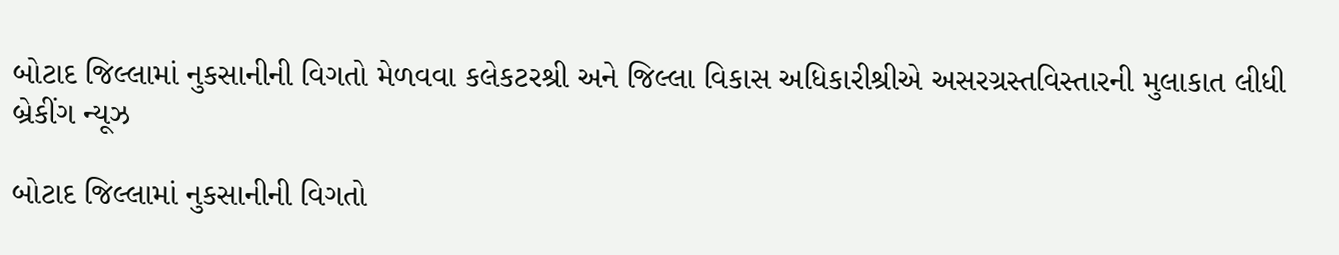બોટાદ જિલ્લામાં નુકસાનીની વિગતો મેળવવા કલેકટરશ્રી અને જિલ્લા વિકાસ અધિકારીશ્રીએ અસરગ્રસ્તવિસ્તારની મુલાકાત લીધી
બ્રેકીંગ ન્યૂઝ

બોટાદ જિલ્લામાં નુકસાનીની વિગતો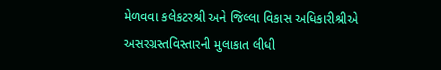મેળવવા કલેકટરશ્રી અને જિલ્લા વિકાસ અધિકારીશ્રીએ અસરગ્રસ્તવિસ્તારની મુલાકાત લીધી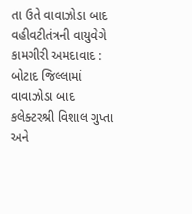તા ઉતે વાવાઝોડા બાદ વહીવટીતંત્રની વાયુવેગે કામગીરી અમદાવાદ : બોટાદ જિલ્લામાં વાવાઝોડા બાદ કલેક્ટરશ્રી વિશાલ ગુપ્તા અને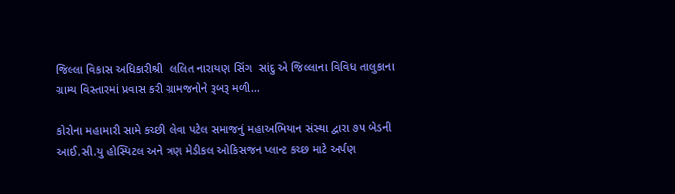જિલ્લા વિકાસ અધિકારીશ્રી  લલિત નારાયણ સિંગ  સાંદુ એ જિલ્લાના વિવિધ તાલુકાના ગ્રામ્ય વિસ્તારમાં પ્રવાસ કરી ગ્રામજનોને રૂબરૂ મળી…

કોરોના મહામારી સામે કચ્છી લેવા પટેલ સમાજનું મહાઅભિયાન સંસ્થા દ્વારા ૭૫ બેડની આઈ.સી.યુ હોસ્પિટલ અને ત્રણ મેડીકલ ઓકિસજન પ્લાન્ટ કચ્છ માટે અર્પણ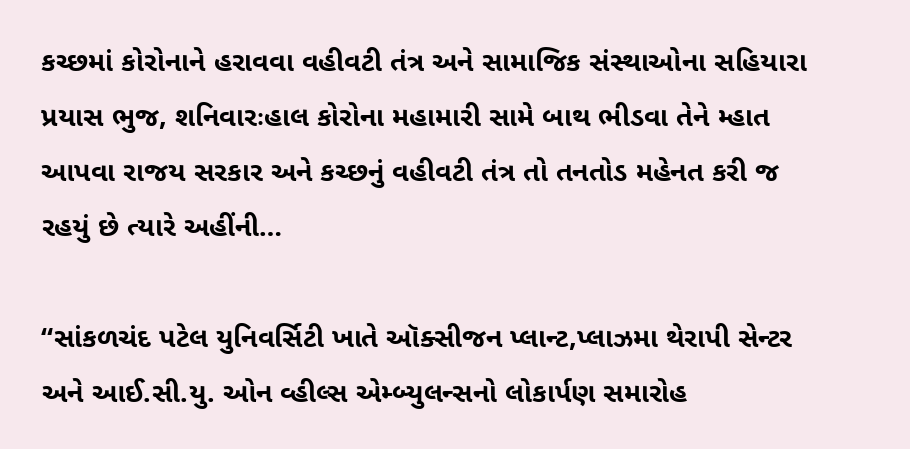કચ્છમાં કોરોનાને હરાવવા વહીવટી તંત્ર અને સામાજિક સંસ્થાઓના સહિયારા પ્રયાસ ભુજ, શનિવારઃહાલ કોરોના મહામારી સામે બાથ ભીડવા તેને મ્હાત આપવા રાજય સરકાર અને કચ્છનું વહીવટી તંત્ર તો તનતોડ મહેનત કરી જ રહયું છે ત્યારે અહીંની…

“સાંકળચંદ પટેલ યુનિવર્સિટી ખાતે ઑક્સીજન પ્લાન્ટ,પ્લાઝમા થેરાપી સેન્ટર અને આઈ.સી.યુ. ઓન વ્હીલ્સ એમ્બ્યુલન્સનો લોકાર્પણ સમારોહ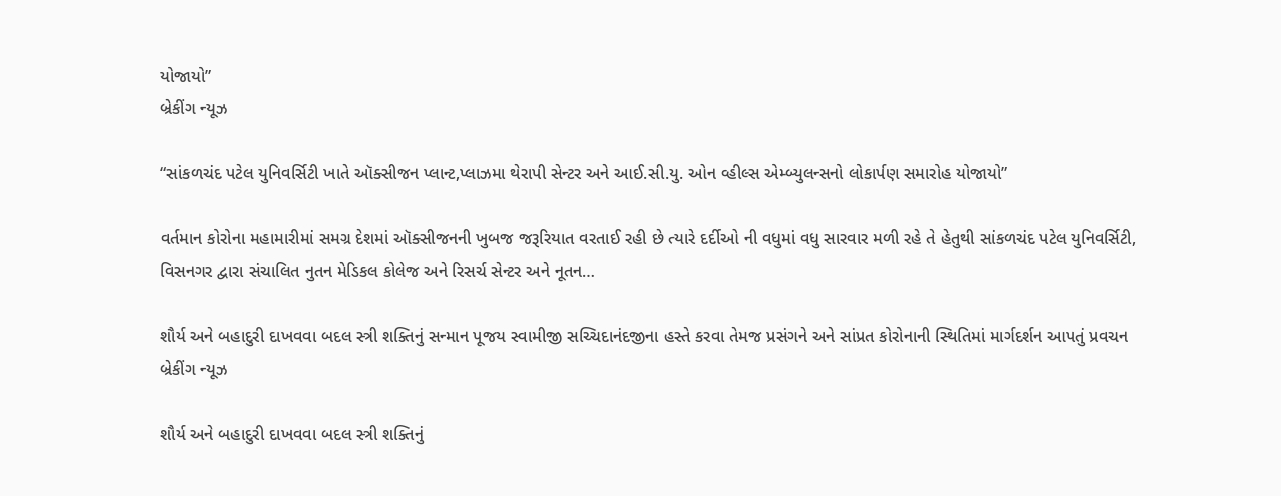યોજાયો”
બ્રેકીંગ ન્યૂઝ

“સાંકળચંદ પટેલ યુનિવર્સિટી ખાતે ઑક્સીજન પ્લાન્ટ,પ્લાઝમા થેરાપી સેન્ટર અને આઈ.સી.યુ. ઓન વ્હીલ્સ એમ્બ્યુલન્સનો લોકાર્પણ સમારોહ યોજાયો”

વર્તમાન કોરોના મહામારીમાં સમગ્ર દેશમાં ઑક્સીજનની ખુબજ જરૂરિયાત વરતાઈ રહી છે ત્યારે દર્દીઓ ની વધુમાં વધુ સારવાર મળી રહે તે હેતુથી સાંકળચંદ પટેલ યુનિવર્સિટી, વિસનગર દ્વારા સંચાલિત નુતન મેડિકલ કોલેજ અને રિસર્ચ સેન્ટર અને નૂતન…

શૌર્ય અને બહાદુરી દાખવવા બદલ સ્ત્રી શક્તિનું સન્માન પૂજય સ્વામીજી સચ્ચિદાનંદજીના હસ્તે કરવા તેમજ પ્રસંગને અને સાંપ્રત કોરોનાની સ્થિતિમાં માર્ગદર્શન આપતું પ્રવચન
બ્રેકીંગ ન્યૂઝ

શૌર્ય અને બહાદુરી દાખવવા બદલ સ્ત્રી શક્તિનું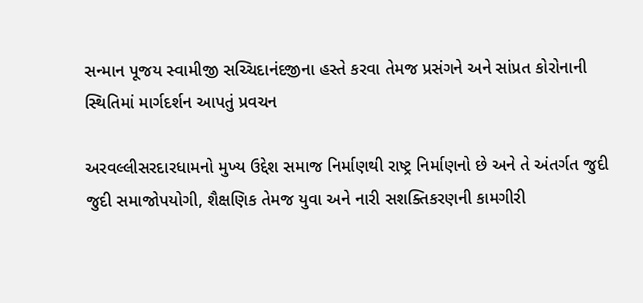સન્માન પૂજય સ્વામીજી સચ્ચિદાનંદજીના હસ્તે કરવા તેમજ પ્રસંગને અને સાંપ્રત કોરોનાની સ્થિતિમાં માર્ગદર્શન આપતું પ્રવચન

અરવલ્લીસરદારધામનો મુખ્ય ઉદ્દેશ સમાજ નિર્માણથી રાષ્ટ્ર નિર્માણનો છે અને તે અંતર્ગત જુદી જુદી સમાજોપયોગી, શૈક્ષણિક તેમજ યુવા અને નારી સશક્તિકરણની કામગીરી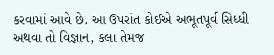કરવામાં આવે છે. આ ઉપરાંત કોઈએ અભૂતપૂર્વ સિધ્ધી અથવા તો વિજ્ઞાન, કલા તેમજ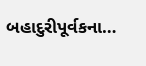બહાદુરીપૂર્વકના…